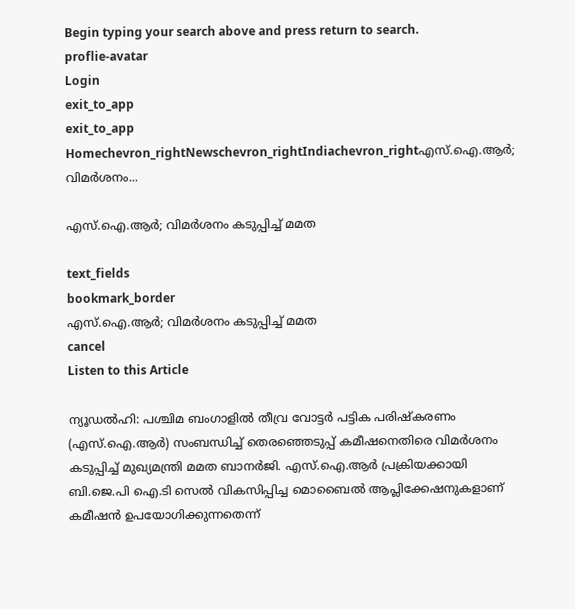Begin typing your search above and press return to search.
proflie-avatar
Login
exit_to_app
exit_to_app
Homechevron_rightNewschevron_rightIndiachevron_rightഎസ്.ഐ.ആർ; വിമർശനം...

എസ്.ഐ.ആർ; വിമർശനം കടുപ്പിച്ച് മമത

text_fields
bookmark_border
എസ്.ഐ.ആർ; വിമർശനം കടുപ്പിച്ച് മമത
cancel
Listen to this Article

ന്യൂഡൽഹി: പശ്ചിമ ബംഗാളിൽ തീവ്ര വോട്ടർ പട്ടിക പരിഷ്കരണം (എസ്.ഐ.ആർ) സംബന്ധിച്ച് തെരഞ്ഞെടുപ്പ് കമീഷനെതിരെ വിമർശനം കടുപ്പിച്ച് മുഖ്യമന്ത്രി മമത ബാനർജി. എസ്.ഐ.ആർ പ്രക്രിയക്കായി ബി.ജെ.പി ഐ.ടി സെൽ വികസിപ്പിച്ച മൊബൈൽ ആപ്ലിക്കേഷനുകളാണ് കമീഷൻ ഉപയോഗിക്കുന്നതെന്ന്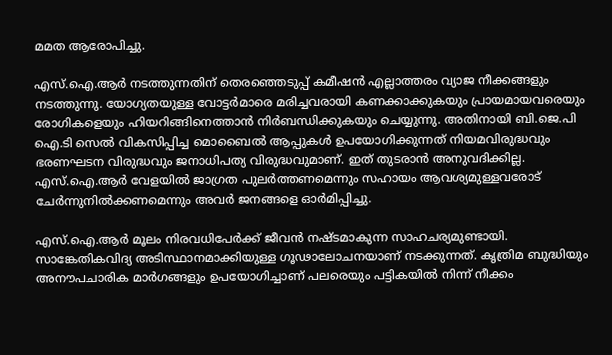മമത ആരോപിച്ചു.

എസ്.ഐ.ആർ നടത്തുന്നതിന് തെരഞ്ഞെടുപ്പ് കമീഷൻ എല്ലാത്തരം വ്യാജ നീക്കങ്ങളും നടത്തുന്നു. യോഗ്യതയുള്ള വോട്ടർമാരെ മരിച്ചവരായി കണക്കാക്കുകയും പ്രായമായവരെയും രോഗികളെയും ഹിയറിങ്ങിനെത്താൻ നിർബന്ധിക്കുകയും ചെയ്യുന്നു. അതിനായി ബി.ജെ.പി ഐ.ടി സെൽ വികസിപ്പിച്ച മൊബൈൽ ആപ്പുകൾ ഉപയോഗിക്കുന്നത് നിയമവിരുദ്ധവും ഭരണഘടന വിരുദ്ധവും ജനാധിപത്യ വിരുദ്ധവുമാണ്. ഇത് തുടരാൻ അനുവദിക്കില്ല. എസ്.ഐ.ആർ വേളയിൽ ജാഗ്രത പുലർത്തണമെന്നും സഹായം ആവശ്യമുള്ളവരോട് ചേർന്നുനിൽക്കണമെന്നും അവർ ജനങ്ങളെ ഓർമിപ്പിച്ചു.

എസ്.ഐ.ആർ മൂലം നിരവധിപേർക്ക് ജീവൻ നഷ്‍ടമാകുന്ന സാഹചര്യമുണ്ടായി. സാങ്കേതികവിദ്യ അടിസ്ഥാനമാക്കിയുള്ള ഗൂഢാലോചനയാണ് നടക്കുന്നത്. കൃത്രിമ ബുദ്ധിയും അനൗപചാരിക മാർഗങ്ങളും ഉപയോഗിച്ചാണ് പലരെയും പട്ടികയിൽ നിന്ന് നീക്കം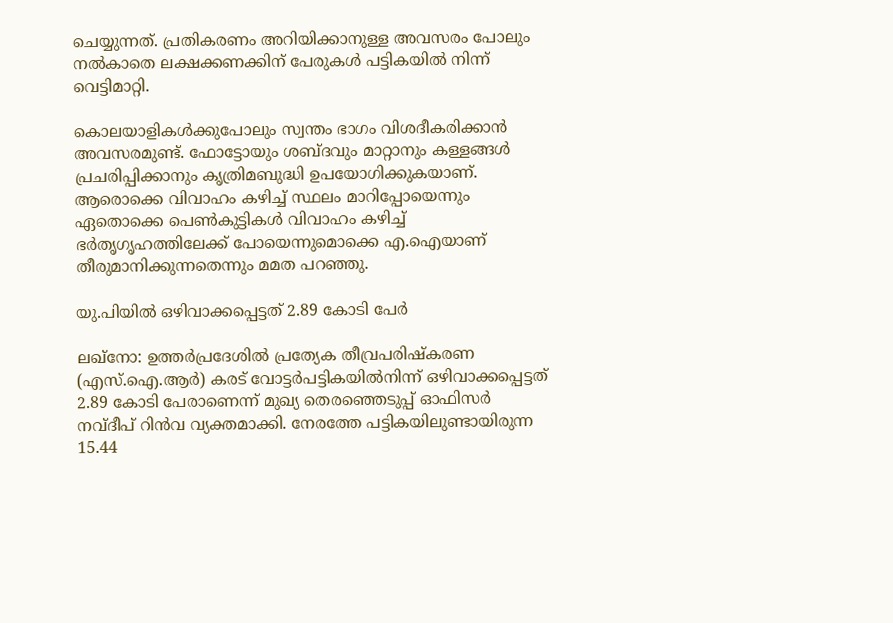ചെയ്യുന്നത്. പ്രതികരണം അറിയിക്കാനുള്ള അവസരം പോലും നൽകാതെ ലക്ഷക്കണക്കിന് പേരുകൾ പട്ടികയിൽ നിന്ന് വെട്ടിമാറ്റി.

കൊലയാളികൾക്കുപോലും സ്വന്തം ഭാഗം വിശദീകരിക്കാൻ അവസരമുണ്ട്. ഫോട്ടോയും ശബ്ദവും മാറ്റാനും കള്ളങ്ങൾ പ്രചരിപ്പിക്കാനും കൃത്രിമബുദ്ധി ഉപയോഗിക്കുകയാണ്. ആരൊക്കെ വിവാഹം കഴിച്ച് സ്ഥലം മാറിപ്പോയെന്നും ഏതൊക്കെ പെൺകുട്ടികൾ വിവാഹം കഴിച്ച് ഭർതൃഗൃഹത്തിലേക്ക് പോയെന്നുമൊക്കെ എ.ഐയാണ് തീരുമാനിക്കുന്നതെന്നും മമത പറഞ്ഞു.

യു.പിയിൽ ഒഴിവാക്കപ്പെട്ടത് 2.89 കോടി പേർ

ലഖ്നോ: ഉത്തർപ്രദേശിൽ പ്രത്യേക തീവ്രപരിഷ്‍കരണ (എസ്.ഐ.ആർ) കരട് വോട്ടർപട്ടികയിൽനിന്ന് ഒഴിവാക്കപ്പെട്ടത് 2.89 കോടി പേരാണെന്ന് മുഖ്യ തെരഞ്ഞെടുപ്പ് ഓഫിസർ നവ്ദീപ് റിൻവ വ്യക്തമാക്കി. നേരത്തേ പട്ടികയിലുണ്ടായിരുന്ന 15.44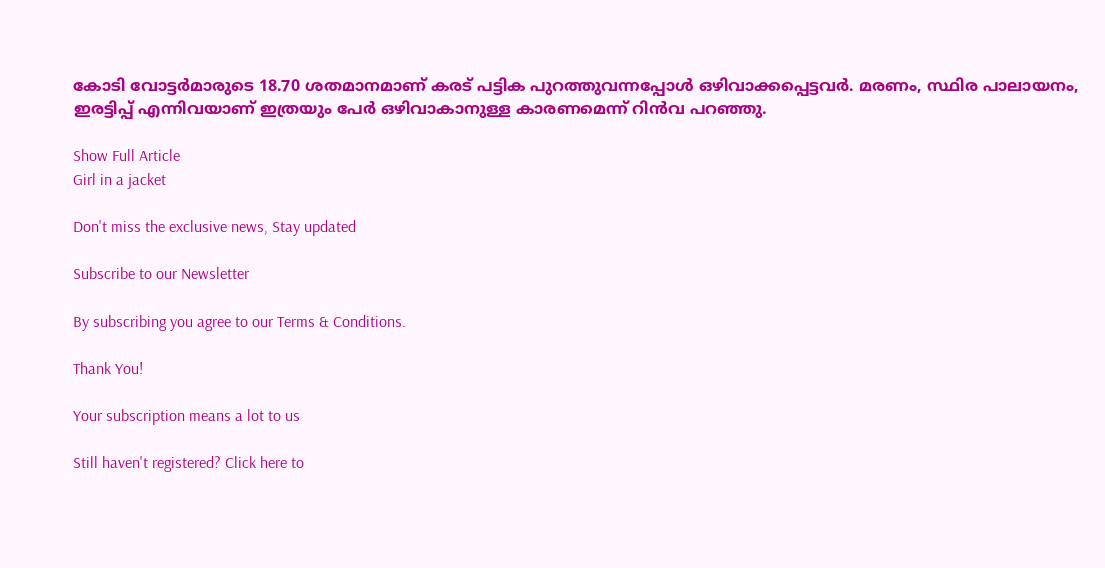കോടി വോട്ടർമാരുടെ 18.70 ശതമാനമാണ് കരട് പട്ടിക പുറത്തുവന്നപ്പോൾ ഒഴിവാക്കപ്പെട്ടവർ. മരണം, സ്ഥിര പാലായനം, ഇരട്ടിപ്പ് എന്നിവയാണ് ഇത്രയും പേർ ഒഴിവാകാനുള്ള കാരണമെന്ന് റിൻവ പറഞ്ഞു.

Show Full Article
Girl in a jacket

Don't miss the exclusive news, Stay updated

Subscribe to our Newsletter

By subscribing you agree to our Terms & Conditions.

Thank You!

Your subscription means a lot to us

Still haven't registered? Click here to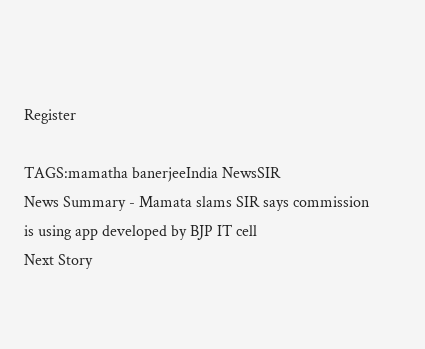Register

TAGS:mamatha banerjeeIndia NewsSIR
News Summary - Mamata slams SIR says commission is using app developed by BJP IT cell
Next Story